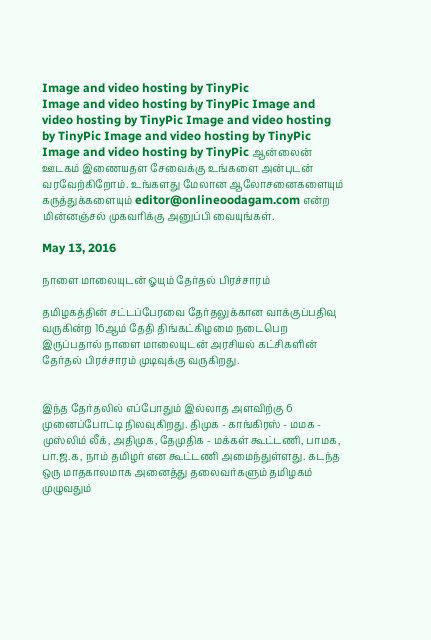Image and video hosting by TinyPic
Image and video hosting by TinyPic Image and video hosting by TinyPic Image and video hosting by TinyPic Image and video hosting by TinyPic Image and video hosting by TinyPic ஆன்லைன் ஊடகம் இணையதள சேவைக்கு உங்களை அன்புடன் வரவேற்கிறோம். உங்களது மேலான ஆலோசனைகளையும் கருத்துக்களையும் editor@onlineoodagam.com என்ற மின்னஞ்சல் முகவரிக்கு அனுப்பி வையுங்கள்.

May 13, 2016

நாளை மாலையுடன் ஓயும் தேர்தல் பிரச்சாரம்

தமிழகத்தின் சட்டப்பேரவை தேர்தலுக்கான வாக்குப்பதிவு வருகின்ற 16ஆம் தேதி திங்கட்கிழமை நடைபெற இருப்பதால் நாளை மாலையுடன் அரசியல் கட்சிகளின் தேர்தல் பிரச்சாரம் முடிவுக்கு வருகிறது.


இந்த தேர்தலில் எப்போதும் இல்லாத அளவிற்கு 6 முனைப்போட்டி நிலவுகிறது. திமுக - காங்கிரஸ் - மமக - முஸ்லிம் லீக், அதிமுக, தேமுதிக - மக்கள் கூட்டணி, பாமக, பா.ஜ.க, நாம் தமிழர் என கூட்டணி அமைந்துள்ளது. கடந்த ஒரு மாதகாலமாக அனைத்து தலைவர்களும் தமிழகம் முழுவதும்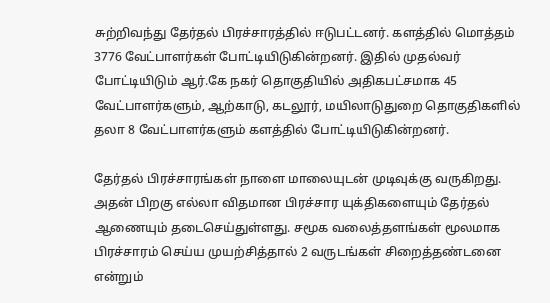சுற்றிவந்து தேர்தல் பிரச்சாரத்தில் ஈடுபட்டனர். களத்தில் மொத்தம் 3776 வேட்பாளர்கள் போட்டியிடுகின்றனர். இதில் முதல்வர் போட்டியிடும் ஆர்.கே நகர் தொகுதியில் அதிகபட்சமாக 45 வேட்பாளர்களும், ஆற்காடு, கடலூர், மயிலாடுதுறை தொகுதிகளில் தலா 8 வேட்பாளர்களும் களத்தில் போட்டியிடுகின்றனர்.

தேர்தல் பிரச்சாரங்கள் நாளை மாலையுடன் முடிவுக்கு வருகிறது. அதன் பிறகு எல்லா விதமான பிரச்சார யுக்திகளையும் தேர்தல் ஆணையும் தடைசெய்துள்ளது. சமூக வலைத்தளங்கள் மூலமாக பிரச்சாரம் செய்ய முயற்சித்தால் 2 வருடங்கள் சிறைத்தண்டனை என்றும்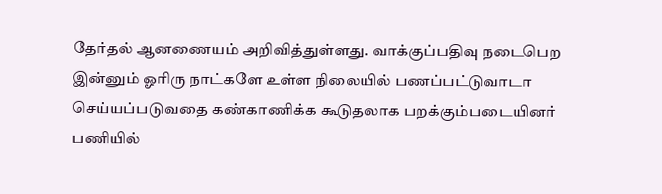தேர்தல் ஆனணையம் அறிவித்துள்ளது. வாக்குப்பதிவு நடைபெற இன்னும் ஓரிரு நாட்களே உள்ள நிலையில் பணப்பட்டுவாடா செய்யப்படுவதை கண்காணிக்க கூடுதலாக பறக்கும்படையினர் பணியில்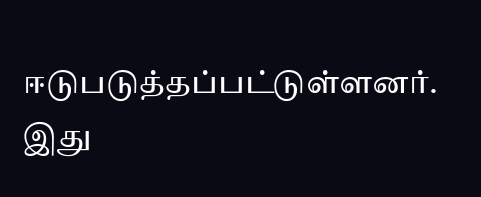ஈடுபடுத்தப்பட்டுள்ளனர். இது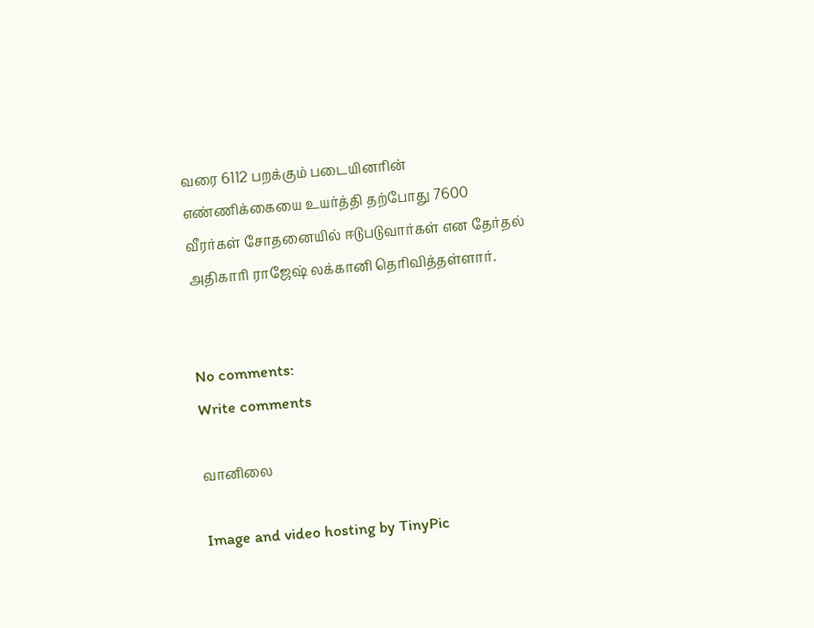வரை 6112 பறக்கும் படையினரின் எண்ணிக்கையை உயர்த்தி தற்போது 7600 வீரர்கள் சோதனையில் ஈடுபடுவார்கள் என தேர்தல் அதிகாரி ராஜேஷ் லக்கானி தெரிவித்தள்ளார்.


No comments:
Write comments

வானிலை

Image and video hosting by TinyPic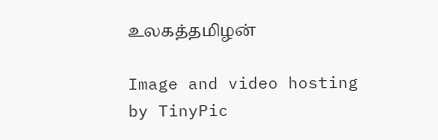உலகத்தமிழன்

Image and video hosting by TinyPic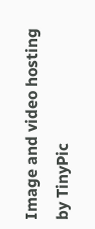Image and video hosting by TinyPic